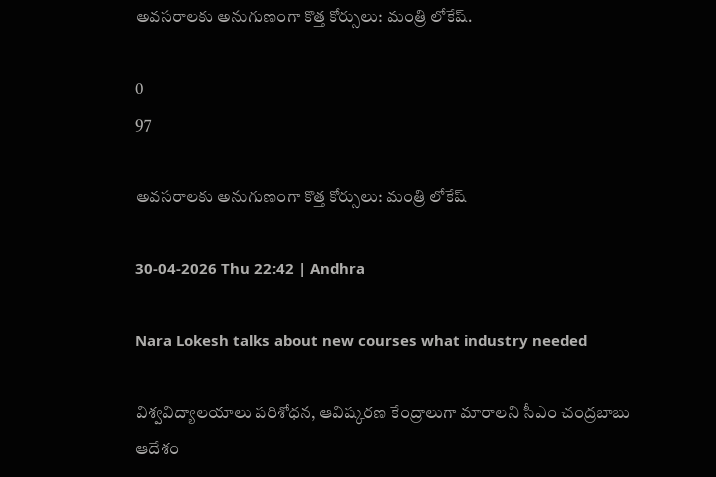అవసరాలకు అనుగుణంగా కొత్త కోర్సులు: మంత్రి లోకేష్.

0
97

అవసరాలకు అనుగుణంగా కొత్త కోర్సులు: మంత్రి లోకేష్

30-04-2026 Thu 22:42 | Andhra

Nara Lokesh talks about new courses what industry needed

విశ్వవిద్యాలయాలు పరిశోధన, ఆవిష్కరణ కేంద్రాలుగా మారాలని సీఎం చంద్రబాబు ఆదేశం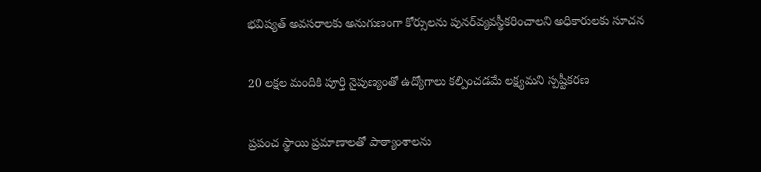భవిష్యత్ అవసరాలకు అనుగుణంగా కోర్సులను పునర్‌వ్యవస్థీకరించాలని అధికారులకు సూచన

20 లక్షల మందికి పూర్తి నైపుణ్యంతో ఉద్యోగాలు కల్పించడమే లక్ష్యమని స్పష్టీకరణ

ప్రపంచ స్థాయి ప్రమాణాలతో పాఠ్యాంశాలను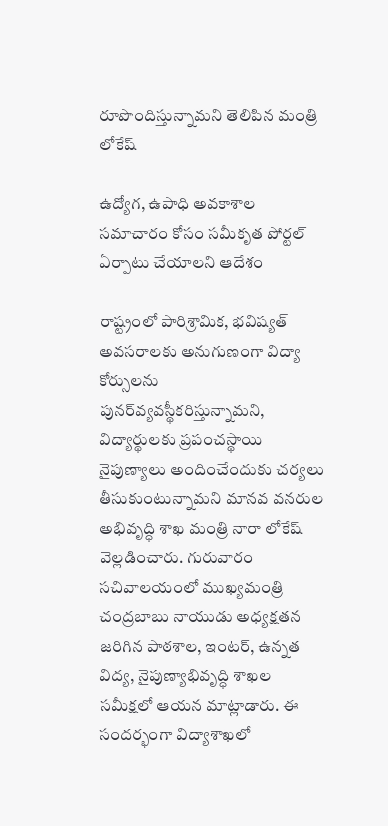రూపొందిస్తున్నామని తెలిపిన మంత్రి లోకేష్

ఉద్యోగ, ఉపాధి అవకాశాల సమాచారం కోసం సమీకృత పోర్టల్ ఏర్పాటు చేయాలని ఆదేశం

రాష్ట్రంలో పారిశ్రామిక, భవిష్యత్ అవసరాలకు అనుగుణంగా విద్యా కోర్సులను పునర్‌వ్యవస్థీకరిస్తున్నామని, విద్యార్థులకు ప్రపంచస్థాయి నైపుణ్యాలు అందించేందుకు చర్యలు తీసుకుంటున్నామని మానవ వనరుల అభివృద్ధి శాఖ మంత్రి నారా లోకేష్ వెల్లడించారు. గురువారం సచివాలయంలో ముఖ్యమంత్రి చంద్రబాబు నాయుడు అధ్యక్షతన జరిగిన పాఠశాల, ఇంటర్, ఉన్నత విద్య, నైపుణ్యాభివృద్ధి శాఖల సమీక్షలో ఆయన మాట్లాడారు. ఈ సందర్భంగా విద్యాశాఖలో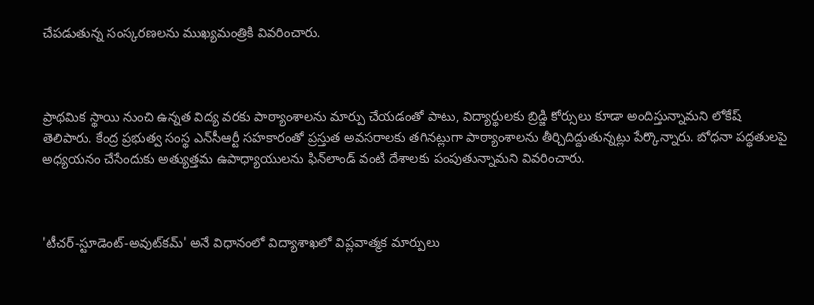చేపడుతున్న సంస్కరణలను ముఖ్యమంత్రికి వివరించారు.



ప్రాథమిక స్థాయి నుంచి ఉన్నత విద్య వరకు పాఠ్యాంశాలను మార్పు చేయడంతో పాటు, విద్యార్థులకు బ్రిడ్జి కోర్సులు కూడా అందిస్తున్నామని లోకేష్ తెలిపారు. కేంద్ర ప్రభుత్వ సంస్థ ఎన్‌సీఆర్టీ సహకారంతో ప్రస్తుత అవసరాలకు తగినట్లుగా పాఠ్యాంశాలను తీర్చిదిద్దుతున్నట్లు పేర్కొన్నారు. బోధనా పద్ధతులపై అధ్యయనం చేసేందుకు అత్యుత్తమ ఉపాధ్యాయులను ఫిన్‌లాండ్ వంటి దేశాలకు పంపుతున్నామని వివరించారు.



'టీచర్-స్టూడెంట్-అవుట్‌కమ్' అనే విధానంలో విద్యాశాఖలో విప్లవాత్మక మార్పులు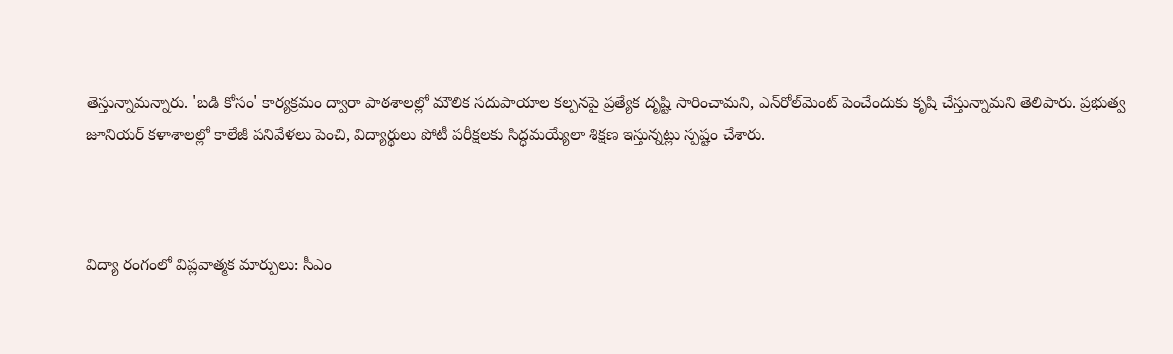తెస్తున్నామన్నారు. 'బడి కోసం' కార్యక్రమం ద్వారా పాఠశాలల్లో మౌలిక సదుపాయాల కల్పనపై ప్రత్యేక దృష్టి సారించామని, ఎన్‌రోల్‌మెంట్ పెంచేందుకు కృషి చేస్తున్నామని తెలిపారు. ప్రభుత్వ జూనియర్ కళాశాలల్లో కాలేజీ పనివేళలు పెంచి, విద్యార్థులు పోటీ పరీక్షలకు సిద్ధమయ్యేలా శిక్షణ ఇస్తున్నట్లు స్పష్టం చేశారు.



విద్యా రంగంలో విప్లవాత్మక మార్పులు: సీఎం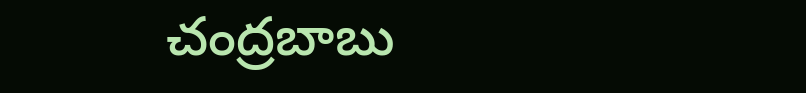చంద్రబాబు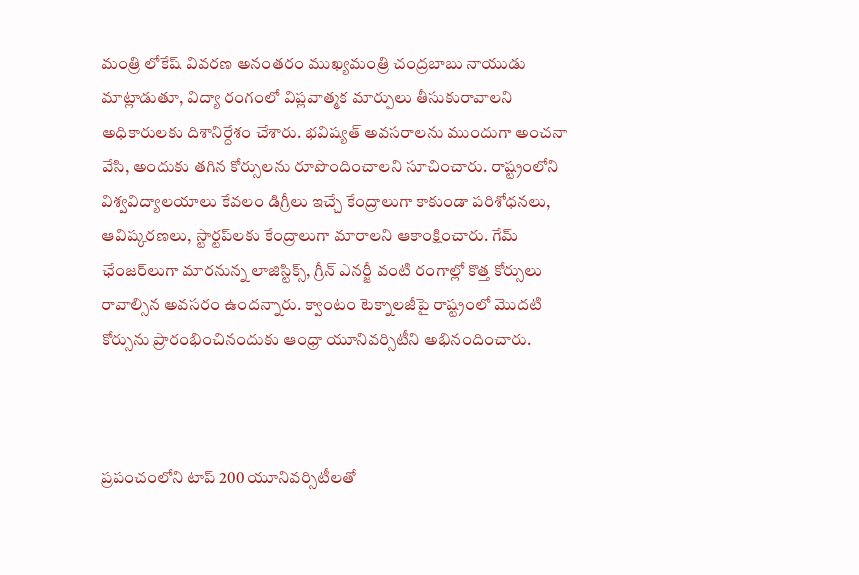మంత్రి లోకేష్ వివరణ అనంతరం ముఖ్యమంత్రి చంద్రబాబు నాయుడు మాట్లాడుతూ, విద్యా రంగంలో విప్లవాత్మక మార్పులు తీసుకురావాలని అధికారులకు దిశానిర్దేశం చేశారు. భవిష్యత్ అవసరాలను ముందుగా అంచనా వేసి, అందుకు తగిన కోర్సులను రూపొందించాలని సూచించారు. రాష్ట్రంలోని విశ్వవిద్యాలయాలు కేవలం డిగ్రీలు ఇచ్చే కేంద్రాలుగా కాకుండా పరిశోధనలు, ఆవిష్కరణలు, స్టార్టప్‌లకు కేంద్రాలుగా మారాలని ఆకాంక్షించారు. గేమ్ ఛేంజర్‌లుగా మారనున్న లాజిస్టిక్స్, గ్రీన్ ఎనర్జీ వంటి రంగాల్లో కొత్త కోర్సులు రావాల్సిన అవసరం ఉందన్నారు. క్వాంటం టెక్నాలజీపై రాష్ట్రంలో మొదటి కోర్సును ప్రారంభించినందుకు ఆంధ్రా యూనివర్సిటీని అభినందించారు.



ప్రపంచంలోని టాప్ 200 యూనివర్సిటీలతో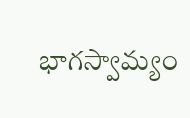భాగస్వామ్యం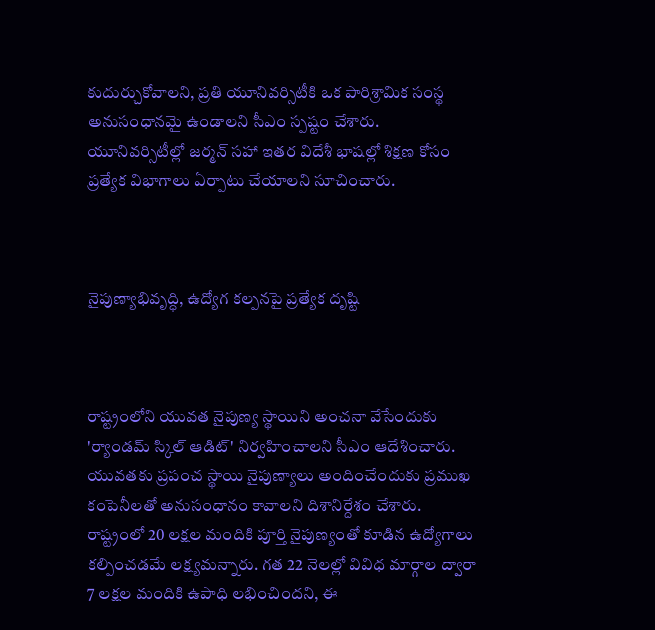కుదుర్చుకోవాలని, ప్రతి యూనివర్సిటీకి ఒక పారిశ్రామిక సంస్థ అనుసంధానమై ఉండాలని సీఎం స్పష్టం చేశారు. యూనివర్సిటీల్లో జర్మన్ సహా ఇతర విదేశీ భాషల్లో శిక్షణ కోసం ప్రత్యేక విభాగాలు ఏర్పాటు చేయాలని సూచించారు.



నైపుణ్యాభివృద్ధి, ఉద్యోగ కల్పనపై ప్రత్యేక దృష్టి



రాష్ట్రంలోని యువత నైపుణ్య స్థాయిని అంచనా వేసేందుకు 'ర్యాండమ్ స్కిల్ ఆడిట్' నిర్వహించాలని సీఎం ఆదేశించారు. యువతకు ప్రపంచ స్థాయి నైపుణ్యాలు అందించేందుకు ప్రముఖ కంపెనీలతో అనుసంధానం కావాలని దిశానిర్దేశం చేశారు. రాష్ట్రంలో 20 లక్షల మందికి పూర్తి నైపుణ్యంతో కూడిన ఉద్యోగాలు కల్పించడమే లక్ష్యమన్నారు. గత 22 నెలల్లో వివిధ మార్గాల ద్వారా 7 లక్షల మందికి ఉపాధి లభించిందని, ఈ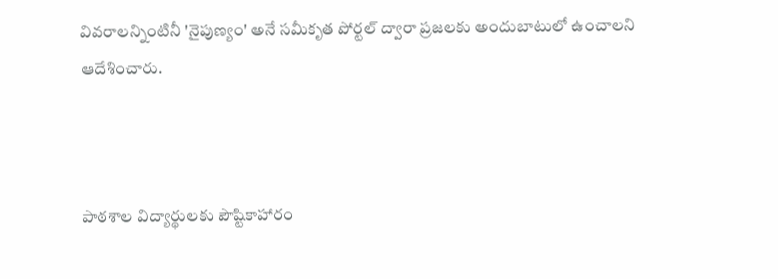వివరాలన్నింటినీ 'నైపుణ్యం' అనే సమీకృత పోర్టల్ ద్వారా ప్రజలకు అందుబాటులో ఉంచాలని ఆదేశించారు.



పాఠశాల విద్యార్థులకు పౌష్టికాహారం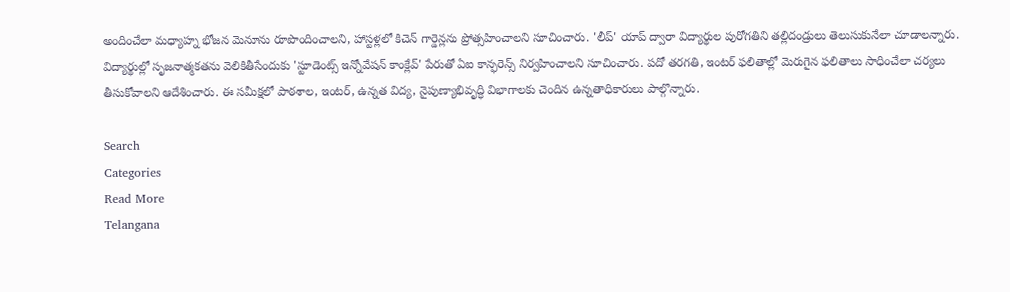అందించేలా మధ్యాహ్న భోజన మెనూను రూపొందించాలని, హాస్టళ్లలో కిచెన్ గార్డెన్లను ప్రోత్సహించాలని సూచించారు. 'లీప్' యాప్ ద్వారా విద్యార్థుల పురోగతిని తల్లిదండ్రులు తెలుసుకునేలా చూడాలన్నారు. విద్యార్థుల్లో సృజనాత్మకతను వెలికితీసేందుకు 'స్టూడెంట్స్ ఇన్నోవేషన్ కాంక్లేవ్' పేరుతో ఏఐ కాన్ఫరెన్స్ నిర్వహించాలని సూచించారు. పదో తరగతి, ఇంటర్ ఫలితాల్లో మెరుగైన ఫలితాలు సాధించేలా చర్యలు తీసుకోవాలని ఆదేశించారు. ఈ సమీక్షలో పాఠశాల, ఇంటర్, ఉన్నత విద్య, నైపుణ్యాభివృద్ధి విభాగాలకు చెందిన ఉన్నతాధికారులు పాల్గొన్నారు.

Search
Categories
Read More
Telangana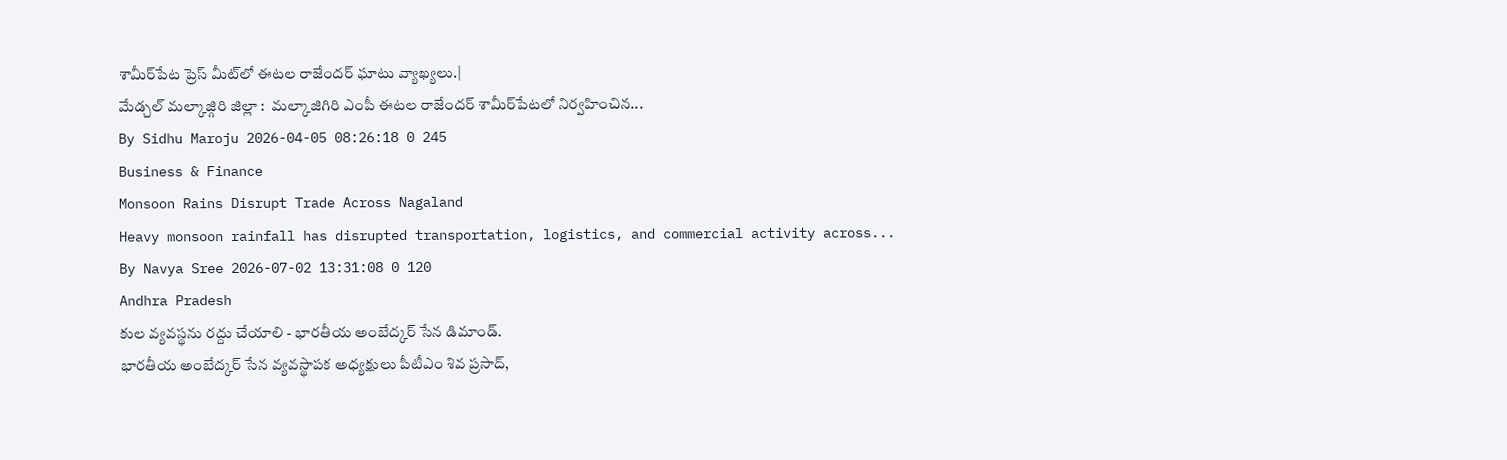శామీర్‌పేట ప్రెస్ మీట్‌లో ఈటల రాజేందర్ ఘాటు వ్యాఖ్యలు.|
మేడ్చల్ మల్కాజ్గిరి జిల్లా :  మల్కాజిగిరి ఎంపీ ఈటల రాజేందర్ శామీర్‌పేటలో నిర్వహించిన...
By Sidhu Maroju 2026-04-05 08:26:18 0 245
Business & Finance
Monsoon Rains Disrupt Trade Across Nagaland
Heavy monsoon rainfall has disrupted transportation, logistics, and commercial activity across...
By Navya Sree 2026-07-02 13:31:08 0 120
Andhra Pradesh
కుల వ్యవస్థను రద్దు చేయాలి - భారతీయ అంబేద్కర్ సేన డిమాండ్.
భారతీయ అంబేద్కర్ సేన వ్యవస్థాపక అధ్యక్షులు పీటీఎం శివ ప్రసాద్,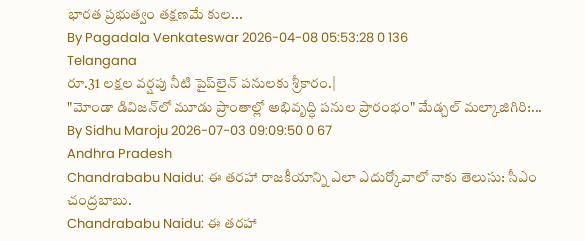భారత ప్రభుత్వం తక్షణమే కుల...
By Pagadala Venkateswar 2026-04-08 05:53:28 0 136
Telangana
రూ.31 లక్షల వర్షపు నీటి పైప్‌లైన్ పనులకు శ్రీకారం.|
"మోండా డివిజన్‌లో మూడు ప్రాంతాల్లో అభివృద్ధి పనుల ప్రారంభం" మేడ్చల్ మల్కాజిగిరి:...
By Sidhu Maroju 2026-07-03 09:09:50 0 67
Andhra Pradesh
Chandrababu Naidu: ఈ తరహా రాజకీయాన్ని ఎలా ఎదుర్కోవాలో నాకు తెలుసు: సీఎం చంద్రబాబు.
Chandrababu Naidu: ఈ తరహా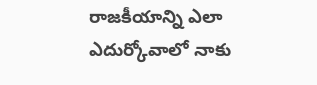రాజకీయాన్ని ఎలా ఎదుర్కోవాలో నాకు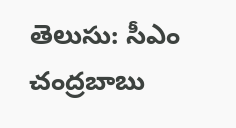తెలుసు: సీఎం చంద్రబాబు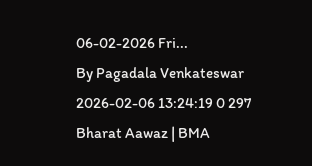06-02-2026 Fri...
By Pagadala Venkateswar 2026-02-06 13:24:19 0 297
Bharat Aawaz | BMA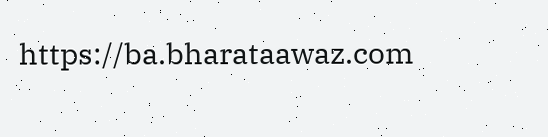https://ba.bharataawaz.com